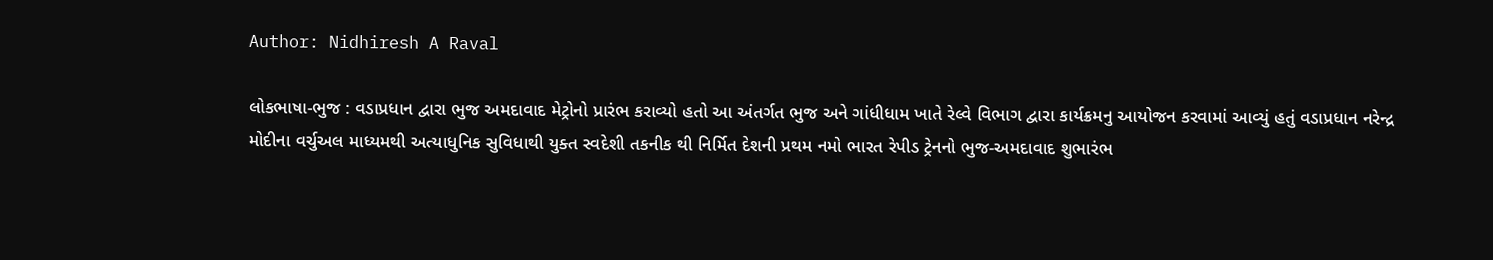Author: Nidhiresh A Raval

લોકભાષા-ભુજ : વડાપ્રધાન દ્વારા ભુજ અમદાવાદ મેટ્રોનો પ્રારંભ કરાવ્યો હતો આ અંતર્ગત ભુજ અને ગાંધીધામ ખાતે રેલ્વે વિભાગ દ્વારા કાર્યક્રમનુ આયોજન કરવામાં આવ્યું હતું વડાપ્રધાન નરેન્દ્ર મોદીના વર્ચુઅલ માધ્યમથી અત્યાધુનિક સુવિધાથી યુક્ત સ્વદેશી તકનીક થી નિર્મિત દેશની પ્રથમ નમો ભારત રેપીડ ટ્રેનનો ભુજ-અમદાવાદ શુભારંભ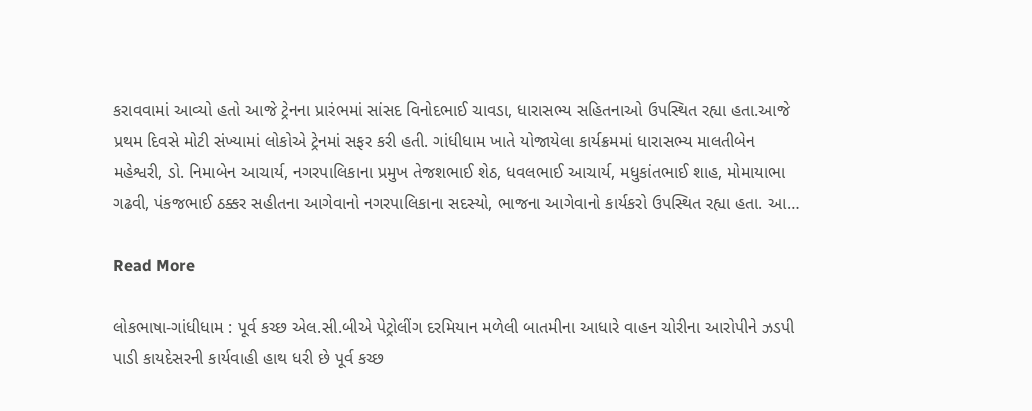કરાવવામાં આવ્યો હતો આજે ટ્રેનના પ્રારંભમાં સાંસદ વિનોદભાઈ ચાવડા, ધારાસભ્ય સહિતનાઓ ઉપસ્થિત રહ્યા હતા.આજે પ્રથમ દિવસે મોટી સંખ્યામાં લોકોએ ટ્રેનમાં સફર કરી હતી. ગાંધીધામ ખાતે યોજાયેલા કાર્યક્રમમાં ધારાસભ્ય માલતીબેન મહેશ્વરી, ડો. નિમાબેન આચાર્ય, નગરપાલિકાના પ્રમુખ તેજશભાઈ શેઠ, ધવલભાઈ આચાર્ય, મધુકાંતભાઈ શાહ, મોમાયાભા ગઢવી, પંકજભાઈ ઠક્કર સહીતના આગેવાનો નગરપાલિકાના સદસ્યો, ભાજના આગેવાનો કાર્યકરો ઉપસ્થિત રહ્યા હતા. આ…

Read More

લોકભાષા-ગાંધીધામ : પૂર્વ કચ્છ એલ.સી.બીએ પેટ્રોલીંગ દરમિયાન મળેલી બાતમીના આધારે વાહન ચોરીના આરોપીને ઝડપી પાડી કાયદેસરની કાર્યવાહી હાથ ધરી છે પૂર્વ કચ્છ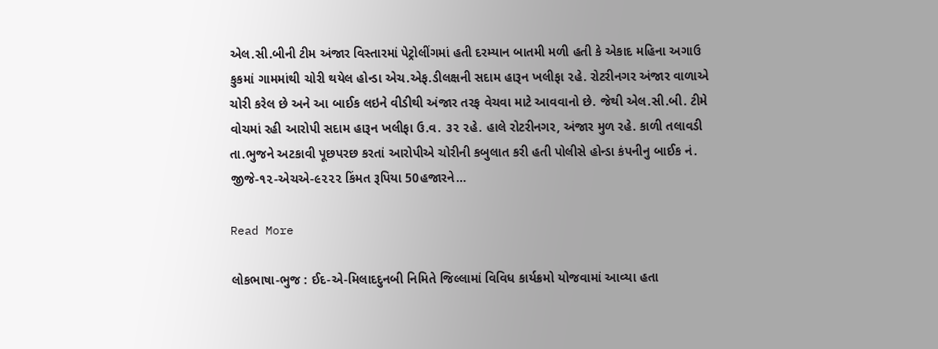એલ.સી.બીની ટીમ અંજાર વિસ્તારમાં પેટ્રોલીંગમાં હતી દરમ્યાન બાતમી મળી હતી કે એકાદ મહિના અગાઉ કુકમાં ગામમાંથી ચોરી થયેલ હોન્ડા એચ.એફ.ડીલક્ષની સદામ હારૂન ખલીફા ૨હે. રોટરીનગર અંજાર વાળાએ ચોરી કરેલ છે અને આ બાઈક લઇને વીડીથી અંજાર તરફ વેચવા માટે આવવાનો છે. જેથી એલ.સી.બી. ટીમે વોચમાં રહી આરોપી સદામ હારૂન ખલીફા ઉ.વ. ૩૨ ૨હે. હાલે રોટરીનગર, અંજાર મુળ રહે. કાળી તલાવડી તા.ભુજને અટકાવી પૂછપરછ કરતાં આરોપીએ ચોરીની કબુલાત કરી હતી પોલીસે હોન્ડા કંપનીનુ બાઈક નં. જીજે-૧૨-એચએ-૯૨૨૨ કિંમત રૂપિયા 50હજારને…

Read More

લોકભાષા-ભુજ : ઈદ-એ-મિલાદદુનબી નિમિતે જિલ્લામાં વિવિધ કાર્યક્રમો યોજવામાં આવ્યા હતા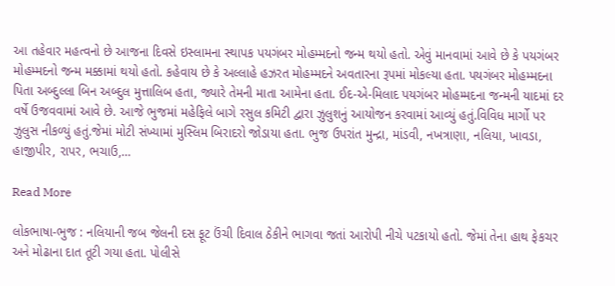આ તહેવાર મહત્વનો છે આજના દિવસે ઇસ્લામના સ્થાપક પયગંબર મોહમ્મદનો જન્મ થયો હતો. એવું માનવામાં આવે છે કે પયગંબર મોહમ્મદનો જન્મ મક્કામાં થયો હતો. કહેવાય છે કે અલ્લાહે હઝરત મોહમ્મદને અવતારના રૂપમાં મોકલ્યા હતા. પયગંબર મોહમ્મદના પિતા અબ્દુલ્લા બિન અબ્દુલ મુત્તાલિબ હતા, જ્યારે તેમની માતા આમેના હતા. ઈદ-એ-મિલાદ પયગંબર મોહમ્મદના જન્મની યાદમાં દર વર્ષે ઉજવવામાં આવે છે. આજે ભુજમાં મહેફિલે બાગે રસુલ કમિટી દ્વારા ઝુલુશનું આયોજન કરવામાં આવ્યું હતું.વિવિધ માર્ગો પર ઝુલુસ નીકળ્યું હતું.જેમાં મોટી સંખ્યામાં મુસ્લિમ બિરાદરો જોડાયા હતા. ભુજ ઉપરાંત મુન્દ્રા, માંડવી, નખત્રાણા, નલિયા, ખાવડા, હાજીપીર, રાપર, ભચાઉ,…

Read More

લોકભાષા-ભુજ : નલિયાની જબ જેલની દસ ફૂટ ઉંચી દિવાલ ઠેકીને ભાગવા જતાં આરોપી નીચે પટકાયો હતો. જેમાં તેના હાથ ફેકચર અને મોઢાના દાત તૂટી ગયા હતા. પોલીસે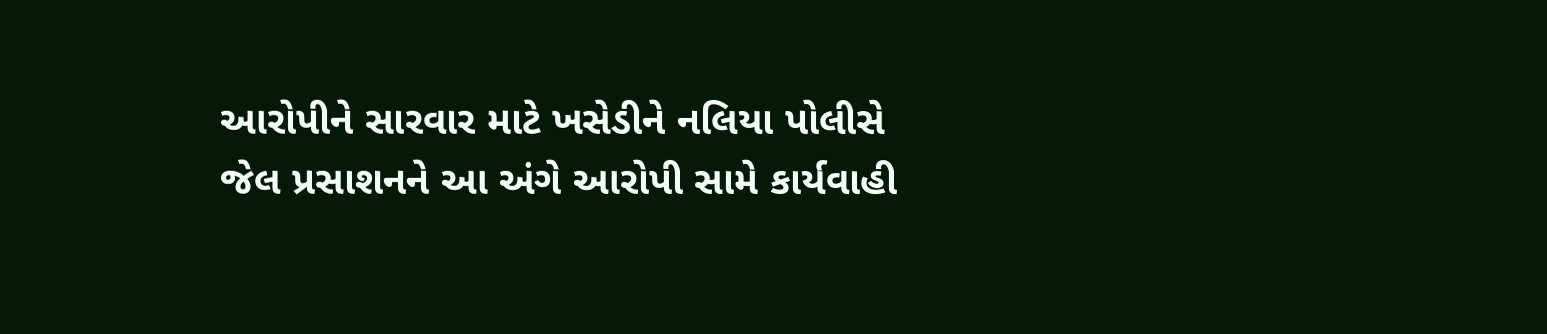આરોપીને સારવાર માટે ખસેડીને નલિયા પોલીસે જેલ પ્રસાશનને આ અંગે આરોપી સામે કાર્યવાહી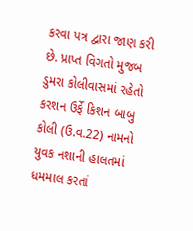કરવા પત્ર દ્વારા જાણ કરી છે. પ્રાપ્ત વિગતો મુજબ ડુમરા કોલીવાસમાં રહેતો કરશન ઉર્ફે કિશન બાબુ કોલી (ઉ.વ.22) નામનો યુવક નશાની હાલતમાં ધમમાલ કરતાં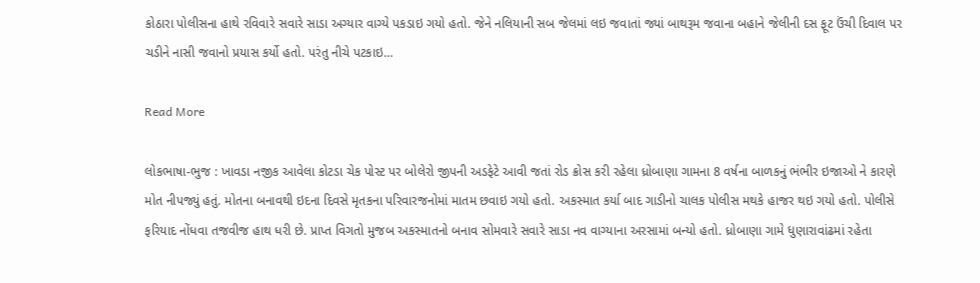કોઠારા પોલીસના હાથે રવિવારે સવારે સાડા અગ્યાર વાગ્યે પકડાઇ ગયો હતો. જેને નલિયાની સબ જેલમાં લઇ જવાતાં જ્યાં બાથરૂમ જવાના બહાને જેલીની દસ ફૂટ ઉંચી દિવાલ પર ચડીને નાસી જવાનો પ્રયાસ કર્યો હતો. પરંતુ નીચે પટકાઇ…

Read More

લોકભાષા-ભુજ : ખાવડા નજીક આવેલા કોટડા ચેક પોસ્ટ પર બોલેરો જીપની અડફેટે આવી જતાં રોડ ક્રોસ કરી રહેલા ધ્રોબાણા ગામના 8 વર્ષના બાળકનું ભંભીર ઇજાઓ ને કારણે મોત નીપજ્યું હતું. મોતના બનાવથી ઇદના દિવસે મૃતકના પરિવારજનોમાં માતમ છવાઇ ગયો હતો. અકસ્માત કર્યા બાદ ગાડીનો ચાલક પોલીસ મથકે હાજર થઇ ગયો હતો. પોલીસે ફરિયાદ નોંધવા તજવીજ હાથ ધરી છે. પ્રાપ્ત વિગતો મુજબ અકસ્માતનો બનાવ સોમવારે સવારે સાડા નવ વાગ્યાના અરસામાં બન્યો હતો. ધ્રોબાણા ગામે ધુણારાવાંઢમાં રહેતા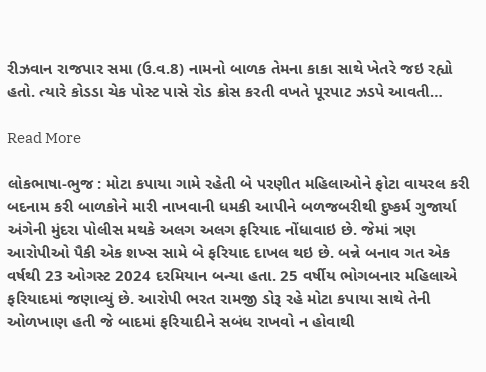રીઝવાન રાજપાર સમા (ઉ.વ.8) નામનો બાળક તેમના કાકા સાથે ખેતરે જઇ રહ્યો હતો. ત્યારે કોડડા ચેક પોસ્ટ પાસે રોડ ક્રોસ કરતી વખતે પૂરપાટ ઝડપે આવતી…

Read More

લોકભાષા-ભુજ : મોટા કપાયા ગામે રહેતી બે પરણીત મહિલાઓને ફોટા વાયરલ કરી બદનામ કરી બાળકોને મારી નાખવાની ધમકી આપીને બળજબરીથી દુષ્કર્મ ગુજાર્યા અંગેની મુંદરા પોલીસ મથકે અલગ અલગ ફરિયાદ નોંધાવાઇ છે. જેમાં ત્રણ આરોપીઓ પૈકી એક શખ્સ સામે બે ફરિયાદ દાખલ થઇ છે. બન્ને બનાવ ગત એક વર્ષથી 23 ઓગસ્ટ 2024 દરમિયાન બન્યા હતા. 25 વર્ષીય ભોગબનાર મહિલાએ ફરિયાદમાં જણાવ્યું છે. આરોપી ભરત રામજી ડોરૂ રહે મોટા કપાયા સાથે તેની ઓળખાણ હતી જે બાદમાં ફરિયાદીને સબંધ રાખવો ન હોવાથી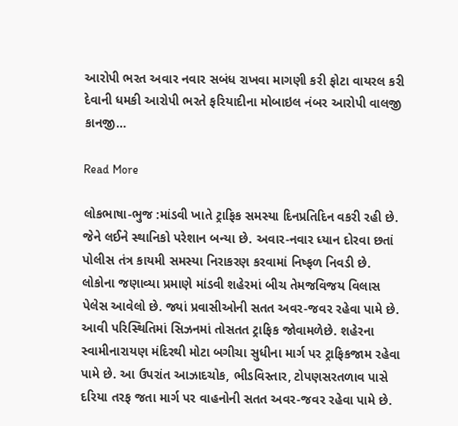આરોપી ભરત અવાર નવાર સબંધ રાખવા માગણી કરી ફોટા વાયરલ કરી દેવાની ધમકી આરોપી ભરતે ફરિયાદીના મોબાઇલ નંબર આરોપી વાલજી કાનજી…

Read More

લોકભાષા-ભુજ :માંડવી ખાતે ટ્રાફિક સમસ્યા દિનપ્રતિદિન વકરી રહી છે. જેને લઈને સ્થાનિકો પરેશાન બન્યા છે. અવાર-નવાર ધ્યાન દોરવા છતાં પોલીસ તંત્ર કાયમી સમસ્યા નિરાકરણ કરવામાં નિષ્ફળ નિવડી છે. લોકોના જણાવ્યા પ્રમાણે માંડવી શહેરમાં બીચ તેમજવિજય વિલાસ પેલેસ આવેલો છે. જ્યાં પ્રવાસીઓની સતત અવર-જવર રહેવા પામે છે. આવી પરિસ્થિતિમાં સિઝનમાં તોસતત ટ્રાફિક જોવામળેછે. શહેરના સ્વામીનારાયણ મંદિરથી મોટા બગીચા સુધીના માર્ગ પર ટ્રાફિકજામ રહેવા પામે છે. આ ઉપરાંત આઝાદચોક, ભીડવિસ્તાર, ટોપણસરતળાવ પાસે દરિયા તરફ જતા માર્ગ પર વાહનોની સતત અવર-જવર રહેવા પામે છે.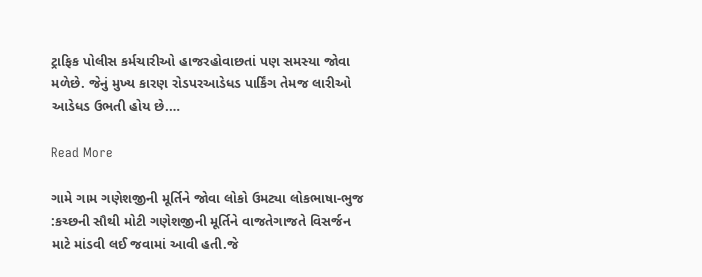ટ્રાફિક પોલીસ કર્મચારીઓ હાજરહોવાછતાં પણ સમસ્યા જોવા મળેછે. જેનું મુખ્ય કારણ રોડપરઆડેધડ પાર્કિંગ તેમજ લારીઓ આડેધડ ઉભતી હોય છે.…

Read More

ગામે ગામ ગણેશજીની મૂર્તિને જોવા લોકો ઉમટ્યા લોકભાષા-ભુજ :કચ્છની સૌથી મોટી ગણેશજીની મૂર્તિને વાજતેગાજતે વિસર્જન માટે માંડવી લઈ જવામાં આવી હતી.જે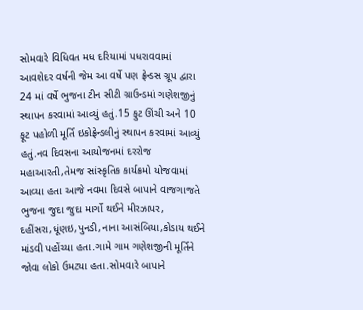સોમવારે વિધિવત મધ દરિયામાં પધરાવવામાં આવશેદર વર્ષની જેમ આ વર્ષે પણ ફ્રેન્ડસ ગ્રૂપ દ્વારા 24 માં વર્ષે ભુજના ટીન સીટી ગ્રાઉન્ડમાં ગણેશજીનું સ્થાપન કરવામાં આવ્યું હતું.15 ફુટ ઊંચી અને 10 ફૂટ પહોળી મૂર્તિ ઇકોફ્રેન્ડલીનું સ્થાપન કરવામાં આવ્યું હતું.નવ દિવસના આયોજનમાં દરરોજ મહાઆરતી,તેમજ સાંસ્કૃતિક કાર્યક્રમો યોજવામાં આવ્યા હતા આજે નવમા દિવસે બાપાને વાજગાજતે ભુજના જુદા જુદા માર્ગો થઈને મીરઝાપર, દહીંસરા,ધૂંણઇ,પુનડી,નાના આસંબિયા,કોડાય થઈને માંડવી પહોંચ્યા હતા.ગામે ગામ ગણેશજીની મૂર્તિને જોવા લોકો ઉમટ્યા હતા.સોમવારે બાપાને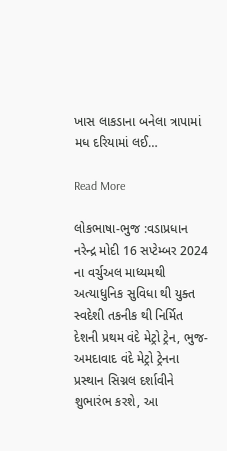ખાસ લાકડાના બનેલા ત્રાપામાં મધ દરિયામાં લઈ…

Read More

લોકભાષા-ભુજ :વડાપ્રધાન નરેન્દ્ર મોદી 16 સપ્ટેમ્બર 2024 ના વર્ચુઅલ માધ્યમથી અત્યાધુનિક સુવિધા થી યુક્ત સ્વદેશી તકનીક થી નિર્મિત દેશની પ્રથમ વંદે મેટ્રો ટ્રેન, ભુજ-અમદાવાદ વંદે મેટ્રો ટ્રેનના પ્રસ્થાન સિગ્નલ દર્શાવીને શુભારંભ કરશે, આ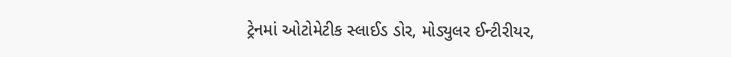ટ્રેનમાં ઓટોમેટીક સ્લાઈડ ડોર, મોડ્યુલર ઈન્ટીરીયર,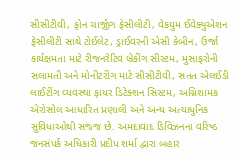સીસીટીવી, ફોન ચાર્જીંગ ફેસીલીટી, વેકયુમ ઈવેક્યુએશન ફેસીલીટી સાથે ટોઈલેટ, ડ્રાઈવરની એસી કેબીન, ઉર્જા કાર્યક્ષમતા માટે રીજનરેટિવ બ્રેકીંગ સીસ્ટમ, મુસાફરોની સલામતી અને મોનીટરીંગ માટે સીસીટીવી, સતત એલઈડી લાઈટીંગ વ્યવસ્થા ફાયર ડિટેક્શન સિસ્ટમ, અગ્નિશામક એરોસોલ આધારિત પ્રણાલી અને અન્ય અત્યાધુનિક સુવિધાઓથી સજ્જ છે. અમદાવાદ ડિવિઝનના વરિષ્ઠ જનસંપર્ક અધિકારી પ્રદીપ શર્મા દ્વારા બહાર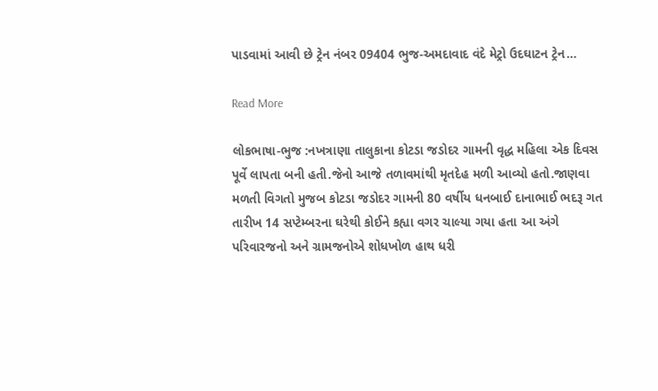પાડવામાં આવી છે ટ્રેન નંબર 09404 ભુજ-અમદાવાદ વંદે મેટ્રો ઉદઘાટન ટ્રેન…

Read More

લોકભાષા-ભુજ :નખત્રાણા તાલુકાના કોટડા જડોદર ગામની વૃદ્ધ મહિલા એક દિવસ પૂર્વે લાપતા બની હતી.જેનો આજે તળાવમાંથી મૃતદેહ મળી આવ્યો હતો.જાણવા મળતી વિગતો મુજબ કોટડા જડોદર ગામની 80 વર્ષીય ધનબાઈ દાનાભાઈ ભદરૂ ગત તારીખ 14 સપ્ટેમ્બરના ઘરેથી કોઈને કહ્યા વગર ચાલ્યા ગયા હતા આ અંગે પરિવારજનો અને ગ્રામજનોએ શોધખોળ હાથ ધરી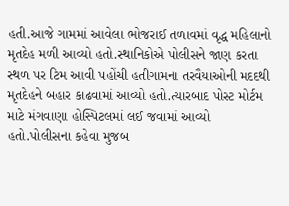હતી.આજે ગામમાં આવેલા ભોજરાઈ તળાવમાં વૃદ્ધ મહિલાનો મૃતદેહ મળી આવ્યો હતો.સ્થાનિકોએ પોલીસને જાણ કરતા સ્થળ પર ટિમ આવી પહોંચી હતીગામના તરવૈયાઓની મદદથી મૃતદેહને બહાર કાઢવામાં આવ્યો હતો.ત્યારબાદ પોસ્ટ મોર્ટમ માટે મંગવાણા હોસ્પિટલમાં લઈ જવામાં આવ્યો હતો.પોલીસના કહેવા મુજબ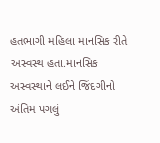હતભાગી મહિલા માનસિક રીતે અસ્વસ્થ હતા.માનસિક અસ્વસ્થાને લઈને જિંદગીનો અંતિમ પગલું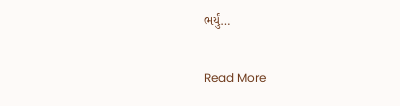ભર્યું…

Read More